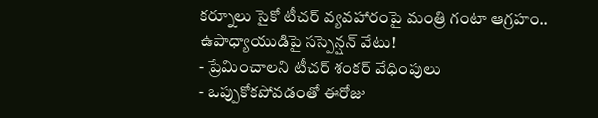కర్నూలు సైకో టీచర్ వ్యవహారంపై మంత్రి గంటా ఆగ్రహం.. ఉపాధ్యాయుడిపై సస్పెన్షన్ వేటు!
- ప్రేమించాలని టీచర్ శంకర్ వేధింపులు
- ఒప్పుకోకపోవడంతో ఈరోజు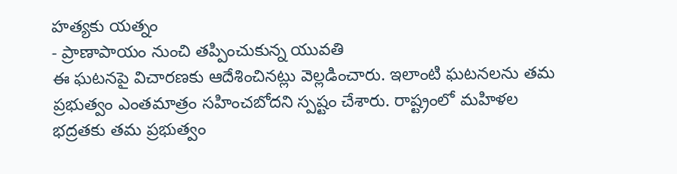హత్యకు యత్నం
- ప్రాణాపాయం నుంచి తప్పించుకున్న యువతి
ఈ ఘటనపై విచారణకు ఆదేశించినట్లు వెల్లడించారు. ఇలాంటి ఘటనలను తమ ప్రభుత్వం ఎంతమాత్రం సహించబోదని స్పష్టం చేశారు. రాష్ట్రంలో మహిళల భద్రతకు తమ ప్రభుత్వం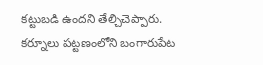కట్టుబడి ఉందని తేల్చిచెప్పారు. కర్నూలు పట్టణంలోని బంగారుపేట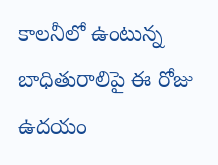కాలనీలో ఉంటున్న బాధితురాలిపై ఈ రోజు ఉదయం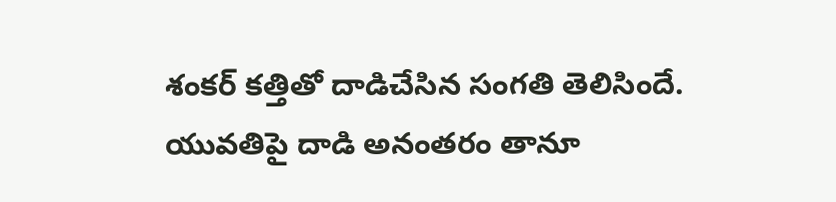శంకర్ కత్తితో దాడిచేసిన సంగతి తెలిసిందే. యువతిపై దాడి అనంతరం తానూ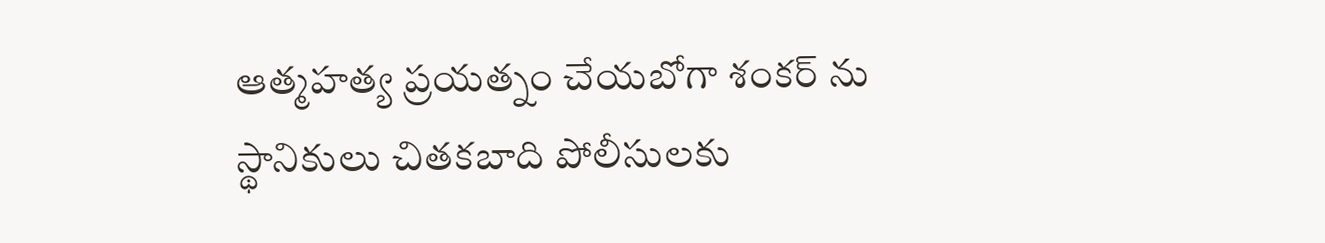ఆత్మహత్య ప్రయత్నం చేయబోగా శంకర్ ను స్థానికులు చితకబాది పోలీసులకు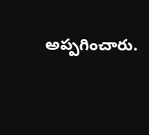అప్పగించారు.